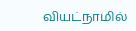வியட்நாமில்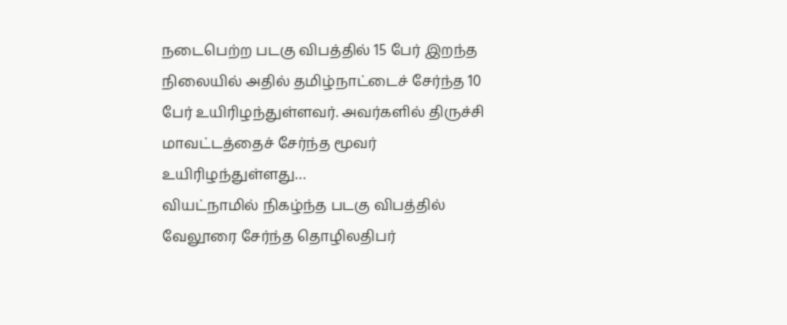நடைபெற்ற படகு விபத்தில் 15 பேர் இறந்த நிலையில் அதில் தமிழ்நாட்டைச் சேர்ந்த 10 பேர் உயிரிழந்துள்ளவர். அவர்களில் திருச்சி மாவட்டத்தைச் சேர்ந்த மூவர் உயிரிழந்துள்ளது…
வியட்நாமில் நிகழ்ந்த படகு விபத்தில் வேலூரை சேர்ந்த தொழிலதிபர்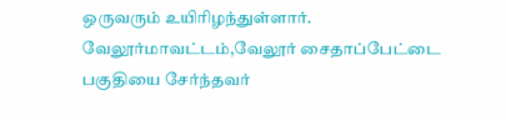ஒருவரும் உயிரிழந்துள்ளார். வேலூர்மாவட்டம்,வேலூர் சைதாப்பேட்டை பகுதியை சேர்ந்தவர்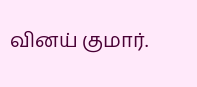வினய் குமார்.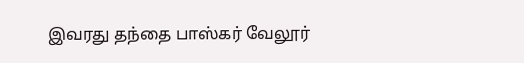இவரது தந்தை பாஸ்கர் வேலூர்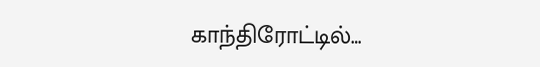காந்திரோட்டில்…